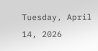Tuesday, April 14, 2026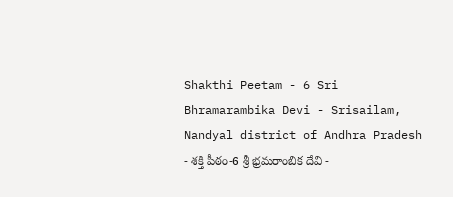Shakthi Peetam - 6 Sri Bhramarambika Devi - Srisailam, Nandyal district of Andhra Pradesh - శక్తి పీఠం-6 శ్రీ భ్రమరాంబిక దేవి -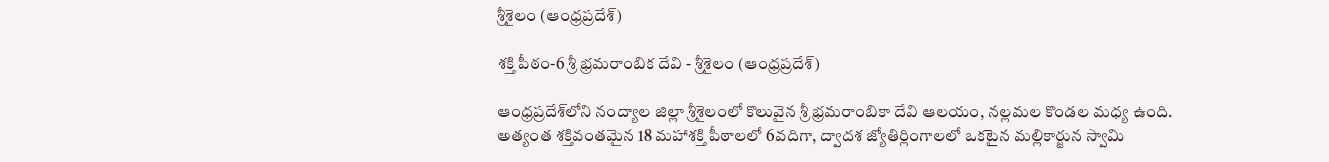శ్రీశైలం (ఆంధ్రప్రదేశ్)

శక్తి పీఠం-6 శ్రీ భ్రమరాంబిక దేవి - శ్రీశైలం (ఆంధ్రప్రదేశ్)

ఆంధ్రప్రదేశ్‌లోని నంద్యాల జిల్లా శ్రీశైలంలో కొలువైన శ్రీ భ్రమరాంబికా దేవి ఆలయం, నల్లమల కొండల మధ్య ఉంది. అత్యంత శక్తివంతమైన 18 మహాశక్తి పీఠాలలో 6వదిగా, ద్వాదశ జ్యోతిర్లింగాలలో ఒకటైన మల్లికార్జున స్వామి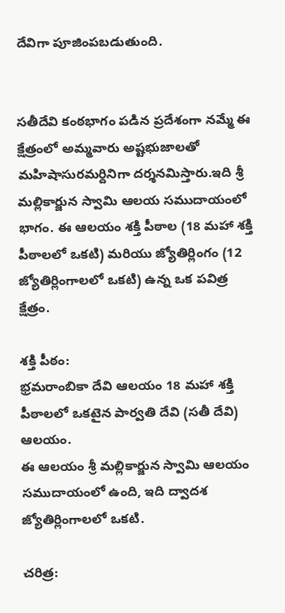దేవిగా పూజింపబడుతుంది.


సతీదేవి కంఠభాగం పడిన ప్రదేశంగా నమ్మే ఈ క్షేత్రంలో అమ్మవారు అష్టభుజాలతో మహిషాసురమర్దినిగా దర్శనమిస్తారు.ఇది శ్రీ మల్లికార్జున స్వామి ఆలయ సముదాయంలో భాగం. ఈ ఆలయం శక్తి పీఠాల (18 మహా శక్తి పీఠాలలో ఒకటి) మరియు జ్యోతిర్లింగం (12 జ్యోతిర్లింగాలలో ఒకటి) ఉన్న ఒక పవిత్ర క్షేత్రం.

శక్తి పీఠం:
భ్రమరాంబికా దేవి ఆలయం 18 మహా శక్తి పీఠాలలో ఒకటైన పార్వతి దేవి (సతీ దేవి) ఆలయం.
ఈ ఆలయం శ్రీ మల్లికార్జున స్వామి ఆలయం సముదాయంలో ఉంది, ఇది ద్వాదశ జ్యోతిర్లింగాలలో ఒకటి.

చరిత్ర: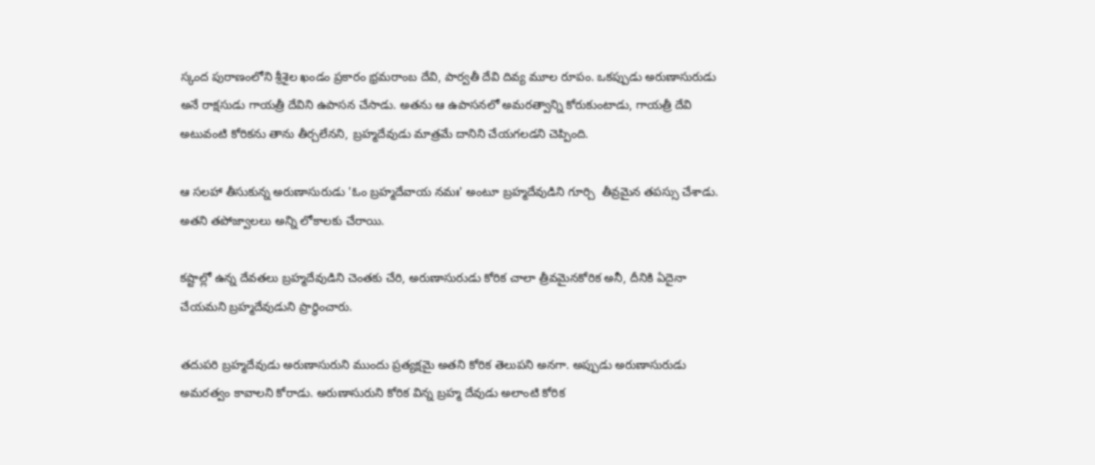స్కంద పురాణంలోని శ్రీశైల ఖండం ప్రకారం భ్రమరాంబ దేవి, పార్వతీ దేవి దివ్య మూల రూపం. ఒకప్పుడు అరుణాసురుడు అనే రాక్షసుడు గాయత్రీ దేవిని ఉపాసన చేసాడు. అతను ఆ ఉపాసనలో అమరత్వాన్ని కోరుకుంటాడు, గాయత్రీ దేవి అటువంటి కోరికను తాను తీర్చలేనని, బ్రహ్మదేవుడు మాత్రమే దానిని చేయగలడని చెప్పింది.

ఆ సలహా తీసుకున్న అరుణాసురుడు 'ఓం బ్రహ్మదేవాయ నమః' అంటూ బ్రహ్మదేవుడిని గూర్చి  తీవ్రమైన తపస్సు చేశాడు. అతని తపోజ్వాలలు అన్ని లోకాలకు చేరాయి.

కష్టాల్లో ఉన్న దేవతలు బ్రహ్మదేవుడిని చెంతకు చేరి, అరుణాసురుడు కోరిక చాలా త్రీవమైనకోరిక అనీ, దీనికి ఏదైనా చేయమని బ్రహ్మదేవుడుని ప్రార్థించారు.

తదుపరి బ్రహ్మదేవుడు అరుణాసురుని ముందు ప్రత్యక్షమై అతని కోరిక తెలుపని అనగా. అప్పుడు అరుణాసురుడు అమరత్వం కావాలని కోరాడు. అరుణాసురుని కోరిక విన్న బ్రహ్మ దేవుడు అలాంటి కోరిక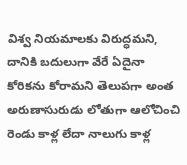విశ్వ నియమాలకు విరుద్ధమని, దానికి బదులుగా వేరే ఏదైనా కోరికను కోరామని తెలుపగా అంత అరుణాసురుడు లోతుగా ఆలోచించి రెండు కాళ్ల లేదా నాలుగు కాళ్ల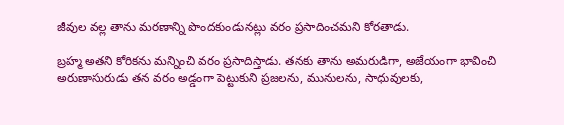జీవుల వల్ల తాను మరణాన్ని పొందకుండునట్లు వరం ప్రసాదించమని కోరతాడు.

బ్రహ్మ అతని కోరికను మన్నించి వరం ప్రసాదిస్తాడు. తనకు తాను అమరుడిగా, అజేయంగా భావించి అరుణాసురుడు తన వరం అడ్డంగా పెట్టుకుని ప్రజలను, మునులను, సాధువులకు,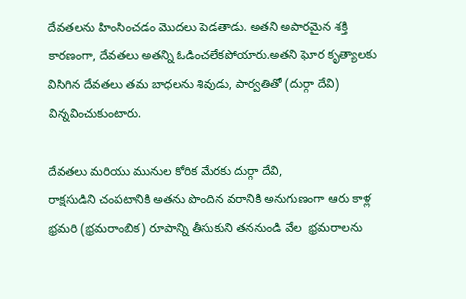దేవతలను హింసించడం మొదలు పెడతాడు. అతని అపారమైన శక్తి కారణంగా, దేవతలు అతన్ని ఓడించలేకపోయారు.అతని ఘోర కృత్యాలకు విసిగిన దేవతలు తమ బాధలను శివుడు, పార్వతితో (దుర్గా దేవి) విన్నవించుకుంటారు.

దేవతలు మరియు మునుల కోరిక మేరకు దుర్గా దేవి,
రాక్షసుడిని చంపటానికి అతను పొందిన వరానికి అనుగుణంగా ఆరు కాళ్ల భ్రమరి (భ్రమరాంబిక) రూపాన్ని తీసుకుని తననుండి వేల  భ్రమరాలను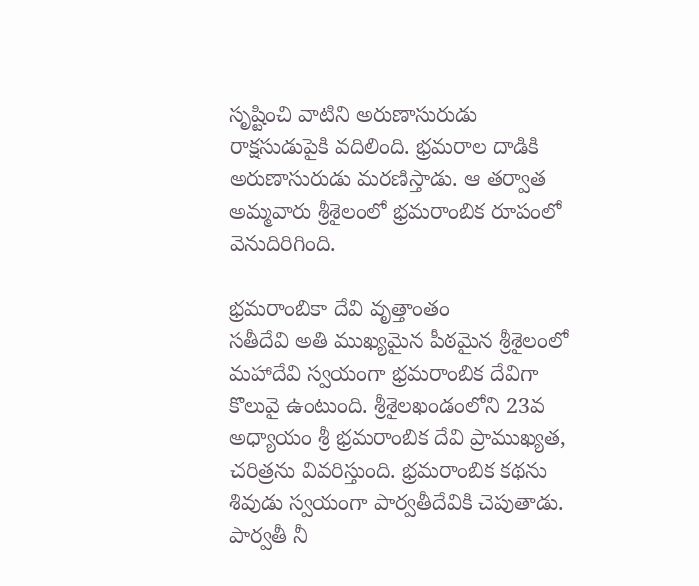సృష్టించి వాటిని అరుణాసురుడు రాక్షసుడుపైకి వదిలింది. భ్రమరాల దాడికి అరుణాసురుడు మరణిస్తాడు. ఆ తర్వాత అమ్మవారు శ్రీశైలంలో భ్రమరాంబిక రూపంలో వెనుదిరిగింది.

భ్రమరాంబికా దేవి వృత్తాంతం
సతీదేవి అతి ముఖ్యమైన పీఠమైన శ్రీశైలంలో మహాదేవి స్వయంగా భ్రమరాంబిక దేవిగా కొలువై ఉంటుంది. శ్రీశైలఖండంలోని 23వ అధ్యాయం శ్రీ భ్రమరాంబిక దేవి ప్రాముఖ్యత, చరిత్రను వివరిస్తుంది. భ్రమరాంబిక కథను శివుడు స్వయంగా పార్వతీదేవికి చెపుతాడు. పార్వతీ నీ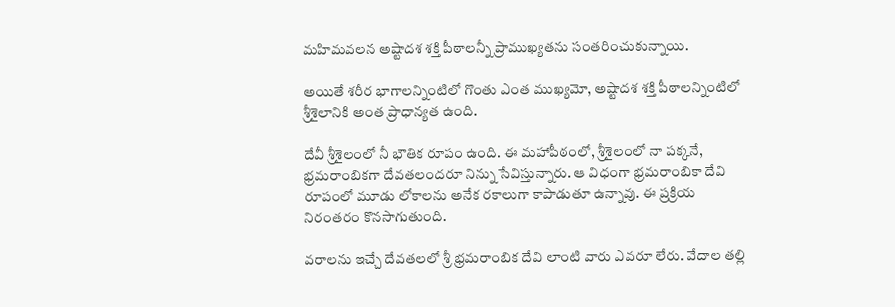మహిమవలన అష్టాదశ శక్తి పీఠాలన్నీ ప్రాముఖ్యతను సంతరించుకున్నాయి.

అయితే శరీర భాగాలన్నింటిలో గొంతు ఎంత ముఖ్యమో, అష్టాదశ శక్తి పీఠాలన్నింటిలో శ్రీశైలానికి అంత ప్రాధాన్యత ఉంది.

దేవీ శ్రీశైలంలో నీ భౌతిక రూపం ఉంది. ఈ మహాపీఠంలో, శ్రీశైలంలో నా పక్కనే, భ్రమరాంబికగా దేవతలందరూ నిన్ను సేవిస్తున్నారు. ఆ విధంగా భ్రమరాంబికా దేవి రూపంలో మూడు లోకాలను అనేక రకాలుగా కాపాడుతూ ఉన్నావు. ఈ ప్రక్రియ నిరంతరం కొనసాగుతుంది.

వరాలను ఇచ్చే దేవతలలో శ్రీ భ్రమరాంబిక దేవి లాంటి వారు ఎవరూ లేరు. వేదాల తల్లి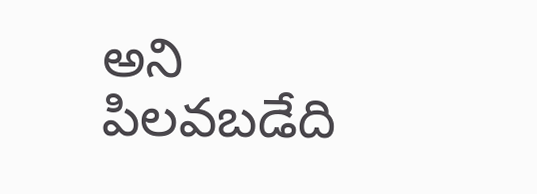అని పిలవబడేది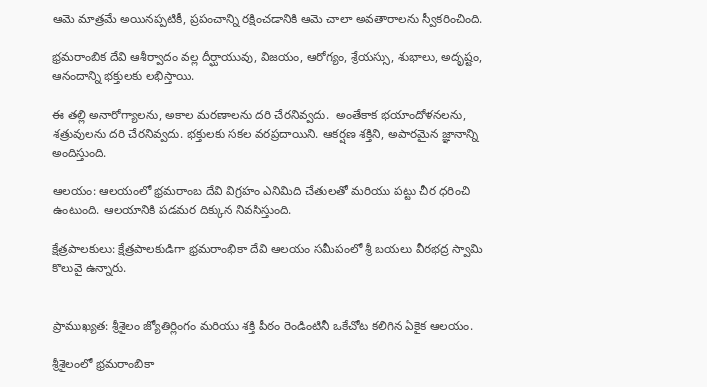ఆమె మాత్రమే అయినప్పటికీ, ప్రపంచాన్ని రక్షించడానికి ఆమె చాలా అవతారాలను స్వీకరించింది.

భ్రమరాంబిక దేవి ఆశీర్వాదం వల్ల దీర్ఘాయువు, విజయం, ఆరోగ్యం, శ్రేయస్సు, శుభాలు, అదృష్టం, ఆనందాన్ని భక్తులకు లభిస్తాయి.

ఈ తల్లి అనారోగ్యాలను, అకాల మరణాలను దరి చేరనివ్వదు.  అంతేకాక భయాందోళనలను, శత్రువులను దరి చేరనివ్వదు. భక్తులకు సకల వరప్రదాయిని. ఆకర్షణ శక్తిని, అపారమైన జ్ఞానాన్ని అందిస్తుంది.

ఆలయం: ఆలయంలో భ్రమరాంబ దేవి విగ్రహం ఎనిమిది చేతులతో మరియు పట్టు చీర ధరించి ఉంటుంది. ఆలయానికి పడమర దిక్కున నివసిస్తుంది.

క్షేత్రపాలకులు: క్షేత్రపాలకుడిగా భ్రమరాంభికా దేవి ఆలయం సమీపంలో శ్రీ బయలు వీరభద్ర స్వామి కొలువై ఉన్నారు.


ప్రాముఖ్యత: శ్రీశైలం జ్యోతిర్లింగం మరియు శక్తి పీఠం రెండింటినీ ఒకేచోట కలిగిన ఏకైక ఆలయం.

శ్రీశైలంలో భ్రమరాంబికా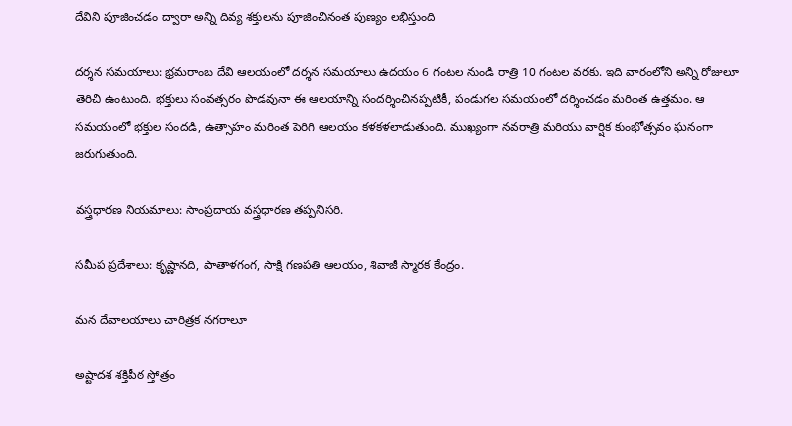దేవిని పూజించడం ద్వారా అన్ని దివ్య శక్తులను పూజించినంత పుణ్యం లభిస్తుంది

దర్శన సమయాలు: భ్రమరాంబ దేవి ఆలయంలో దర్శన సమయాలు ఉదయం 6 గంటల నుండి రాత్రి 10 గంటల వరకు. ఇది వారంలోని అన్ని రోజులూ తెరిచి ఉంటుంది. భక్తులు సంవత్సరం పొడవునా ఈ ఆలయాన్ని సందర్శించినప్పటికీ, పండుగల సమయంలో దర్శించడం మరింత ఉత్తమం. ఆ సమయంలో భక్తుల సందడి, ఉత్సాహం మరింత పెరిగి ఆలయం కళకళలాడుతుంది. ముఖ్యంగా నవరాత్రి మరియు వార్షిక కుంభోత్సవం ఘనంగా జరుగుతుంది.

వస్త్రధారణ నియమాలు: సాంప్రదాయ వస్త్రధారణ తప్పనిసరి.

సమీప ప్రదేశాలు: కృష్ణానది, పాతాళగంగ, సాక్షి గణపతి ఆలయం, శివాజీ స్మారక కేంద్రం.

మన దేవాలయాలు చారిత్రక నగరాలూ

అష్టాదశ శక్తిపీఠ స్తోత్రం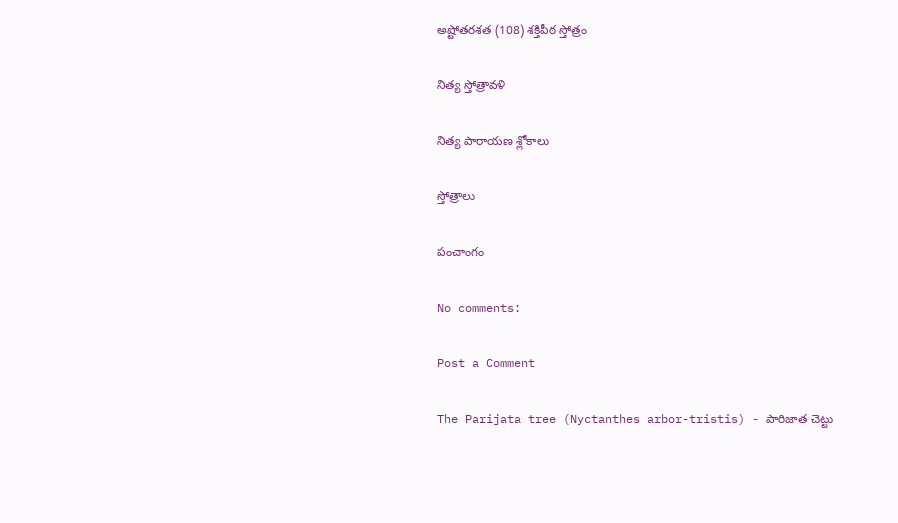అష్టోతరశత (108) శక్తిపీఠ స్తోత్రం

నిత్య స్తోత్రావళి

నిత్య పారాయణ శ్లోకాలు

స్తోత్రాలు

పంచాంగం

No comments:

Post a Comment

The Parijata tree (Nyctanthes arbor-tristis) - పారిజాత చెట్టు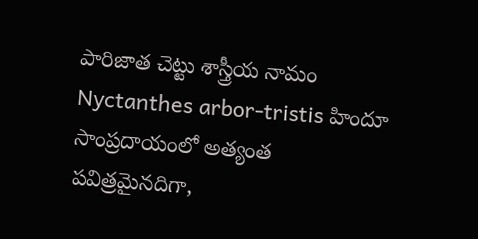పారిజాత చెట్టు శాస్త్రీయ నామం Nyctanthes arbor-tristis హిందూ సాంప్రదాయంలో అత్యంత పవిత్రమైనదిగా,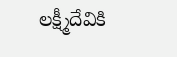లక్ష్మీదేవికి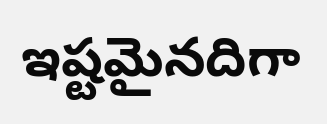ఇష్టమైనదిగా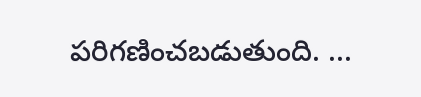పరిగణించబడుతుంది. ...